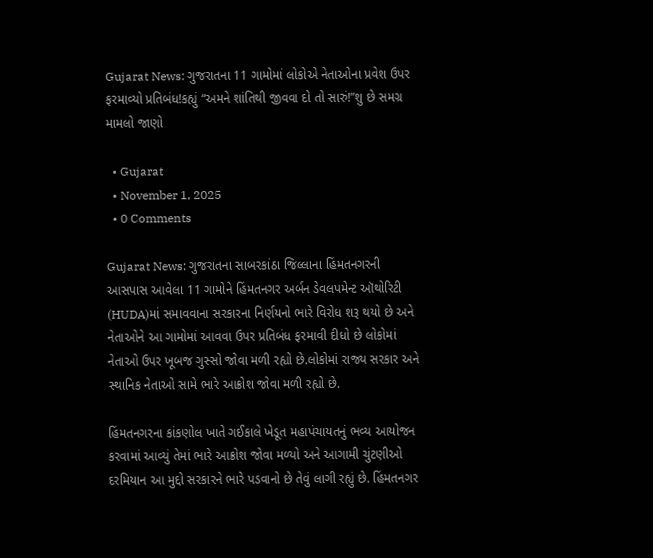Gujarat News: ગુજરાતના 11 ગામોમાં લોકોએ નેતાઓના પ્રવેશ ઉપર ફરમાવ્યો પ્રતિબંધ!કહ્યું “અમને શાંતિથી જીવવા દો તો સારું!”શુ છે સમગ્ર મામલો જાણો

  • Gujarat
  • November 1, 2025
  • 0 Comments

Gujarat News: ગુજરાતના સાબરકાંઠા જિલ્લાના હિંમતનગરની આસપાસ આવેલા 11 ગામોને હિંમતનગર અર્બન ડેવલપમેન્ટ ઑથોરિટી (HUDA)માં સમાવવાના સરકારના નિર્ણયનો ભારે વિરોધ શરૂ થયો છે અને નેતાઓને આ ગામોમાં આવવા ઉપર પ્રતિબંધ ફરમાવી દીધો છે લોકોમાં નેતાઓ ઉપર ખૂબજ ગુસ્સો જોવા મળી રહ્યો છે.લોકોમાં રાજ્ય સરકાર અને સ્થાનિક નેતાઓ સામે ભારે આક્રોશ જોવા મળી રહ્યો છે.

હિંમતનગરના કાંકણોલ ખાતે ગઈકાલે ખેડૂત મહાપંચાયતનું ભવ્ય આયોજન કરવામાં આવ્યું તેમાં ભારે આક્રોશ જોવા મળ્યો અને આગામી ચુંટણીઓ દરમિયાન આ મુદ્દો સરકારને ભારે પડવાનો છે તેવું લાગી રહ્યું છે. હિંમતનગર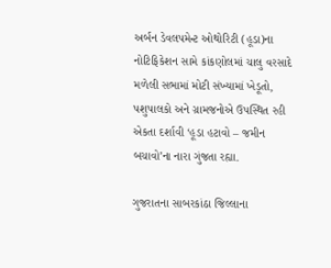અર્બન ડેવલપમેન્ટ ઓથોરિટી (હૂડા)ના નોટિફિકેશન સામે કાંકણોલમાં ચાલુ વરસાદે મળેલી સભામાં મોટી સંખ્યામાં ખેડૂતો, પશુપાલકો અને ગ્રામજનોએ ઉપસ્થિત રહી એકતા દર્શાવી ‘હૂડા હટાવો – જમીન બચાવો’ના નારા ગુંજતા રહ્યા.

ગુજરાતના સાબરકાંઠા જિલ્લાના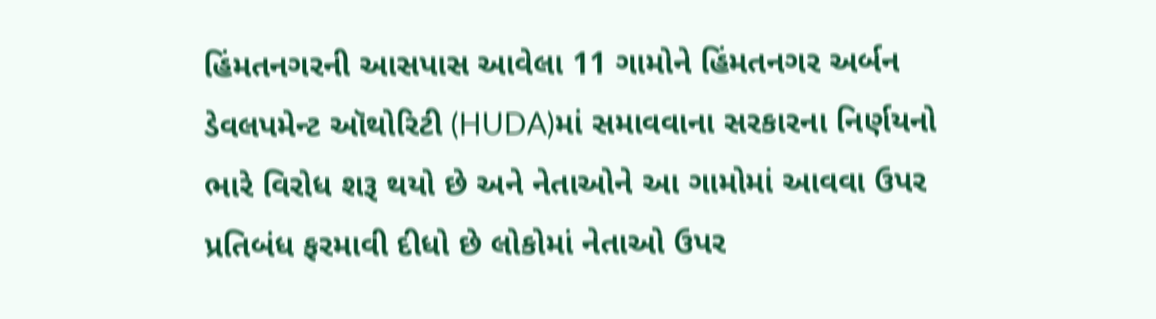હિંમતનગરની આસપાસ આવેલા 11 ગામોને હિંમતનગર અર્બન ડેવલપમેન્ટ ઑથોરિટી (HUDA)માં સમાવવાના સરકારના નિર્ણયનો ભારે વિરોધ શરૂ થયો છે અને નેતાઓને આ ગામોમાં આવવા ઉપર પ્રતિબંધ ફરમાવી દીધો છે લોકોમાં નેતાઓ ઉપર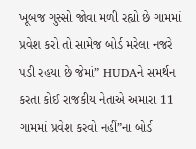ખૂબજ ગુસ્સો જોવા મળી રહ્યો છે ગામમાં પ્રવેશ કરો તો સામેજ બોર્ડ મરેલા નજરે પડી રહયા છે જેમાં” HUDAને સમર્થન કરતા કોઈ રાજકીય નેતાએ અમારા 11 ગામમાં પ્રવેશ કરવો નહીં”ના બોર્ડ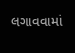લગાવવામાં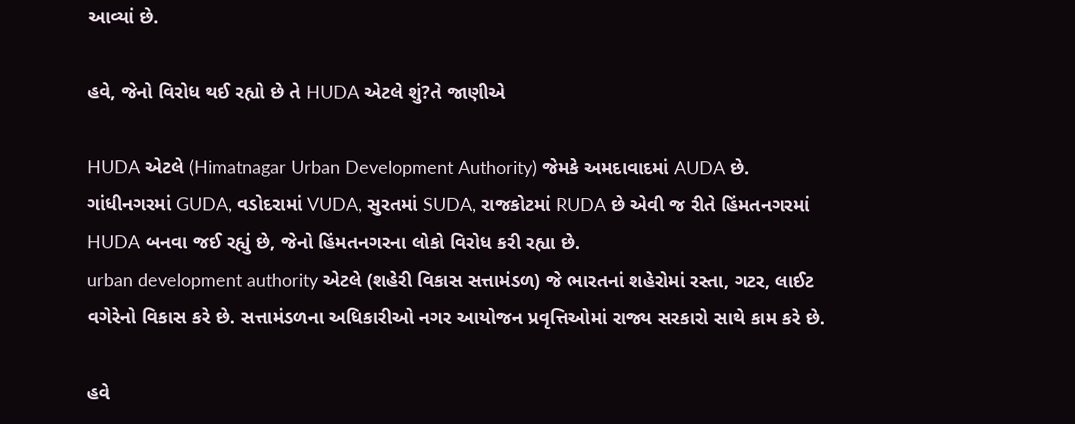આવ્યાં છે.

હવે, જેનો વિરોધ થઈ રહ્યો છે તે HUDA એટલે શું?તે જાણીએ

HUDA એટલે (Himatnagar Urban Development Authority) જેમકે અમદાવાદમાં AUDA છે. ગાંધીનગરમાં GUDA, વડોદરામાં VUDA, સુરતમાં SUDA, રાજકોટમાં RUDA છે એવી જ રીતે હિંમતનગરમાં HUDA બનવા જઈ રહ્યું છે, જેનો હિંમતનગરના લોકો વિરોધ કરી રહ્યા છે.
urban development authority એટલે (શહેરી વિકાસ સત્તામંડળ) જે ભારતનાં શહેરોમાં રસ્તા, ગટર, લાઈટ વગેરેનો વિકાસ કરે છે. સત્તામંડળના અધિકારીઓ નગર આયોજન પ્રવૃત્તિઓમાં રાજ્ય સરકારો સાથે કામ કરે છે.

હવે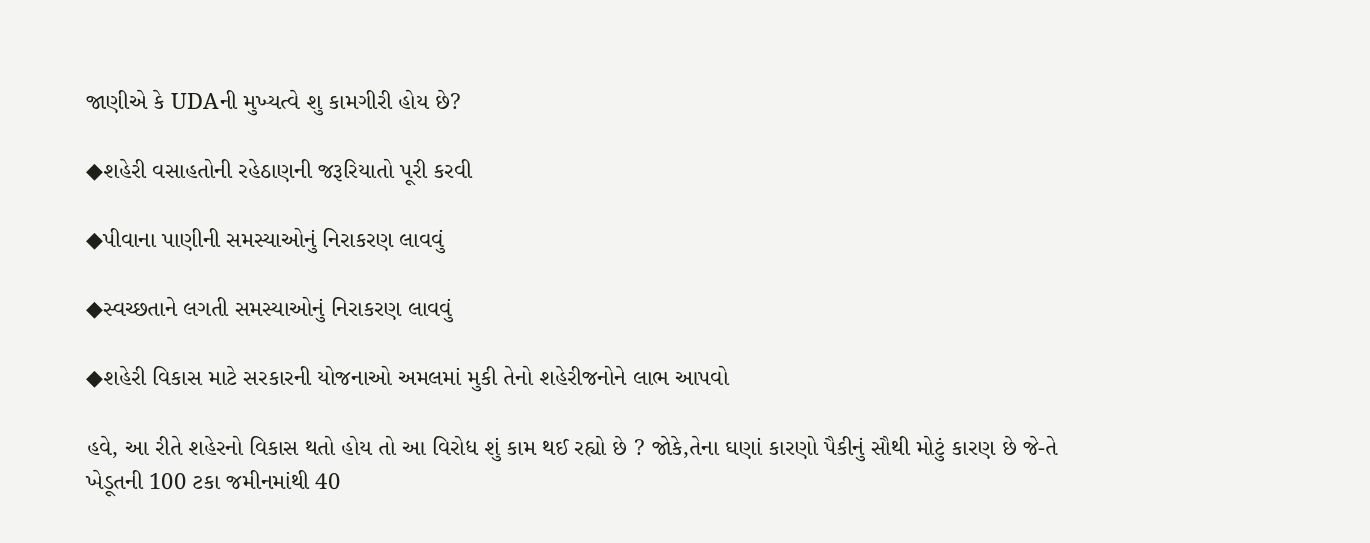જાણીએ કે UDAની મુખ્યત્વે શુ કામગીરી હોય છે?

◆શહેરી વસાહતોની રહેઠાણની જરૂરિયાતો પૂરી કરવી

◆પીવાના પાણીની સમસ્યાઓનું નિરાકરણ લાવવું

◆સ્વચ્છતાને લગતી સમસ્યાઓનું નિરાકરણ લાવવું

◆શહેરી વિકાસ માટે સરકારની યોજનાઓ અમલમાં મુકી તેનો શહેરીજનોને લાભ આપવો

હવે, આ રીતે શહેરનો વિકાસ થતો હોય તો આ વિરોધ શું કામ થઈ રહ્યો છે ? જોકે,તેના ઘણાં કારણો પૈકીનું સૌથી મોટું કારણ છે જે-તે ખેડૂતની 100 ટકા જમીનમાંથી 40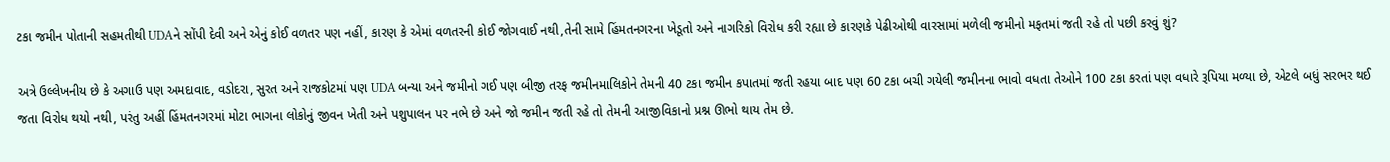ટકા જમીન પોતાની સહમતીથી UDAને સોંપી દેવી અને એનું કોઈ વળતર પણ નહીં, કારણ કે એમાં વળતરની કોઈ જોગવાઈ નથી,તેની સામે હિંમતનગરના ખેડૂતો અને નાગરિકો વિરોધ કરી રહ્યા છે કારણકે પેઢીઓથી વારસામાં મળેલી જમીનો મફતમાં જતી રહે તો પછી કરવું શું?

અત્રે ઉલ્લેખનીય છે કે અગાઉ પણ અમદાવાદ, વડોદરા, સુરત અને રાજકોટમાં પણ UDA બન્યા અને જમીનો ગઈ પણ બીજી તરફ જમીનમાલિકોને તેમની 40 ટકા જમીન કપાતમાં જતી રહયા બાદ પણ 60 ટકા બચી ગયેલી જમીનના ભાવો વધતા તેઓને 100 ટકા કરતાં પણ વધારે રૂપિયા મળ્યા છે, એટલે બધું સરભર થઈ જતા વિરોધ થયો નથી, પરંતુ અહીં હિંમતનગરમાં મોટા ભાગના લોકોનું જીવન ખેતી અને પશુપાલન પર નભે છે અને જો જમીન જતી રહે તો તેમની આજીવિકાનો પ્રશ્ન ઊભો થાય તેમ છે.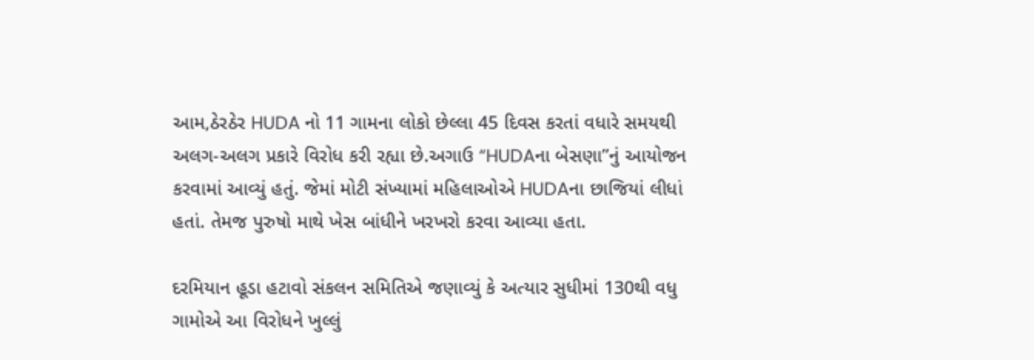આમ,ઠેરઠેર HUDA નો 11 ગામના લોકો છેલ્લા 45 દિવસ કરતાં વધારે સમયથી અલગ-અલગ પ્રકારે વિરોધ કરી રહ્યા છે.અગાઉ “HUDAના બેસણા”નું આયોજન કરવામાં આવ્યું હતું. જેમાં મોટી સંખ્યામાં મહિલાઓએ HUDAના છાજિયાં લીધાં હતાં. તેમજ પુરુષો માથે ખેસ બાંધીને ખરખરો કરવા આવ્યા હતા.

દરમિયાન હૂડા હટાવો સંકલન સમિતિએ જણાવ્યું કે અત્યાર સુધીમાં 130થી વધુ ગામોએ આ વિરોધને ખુલ્લું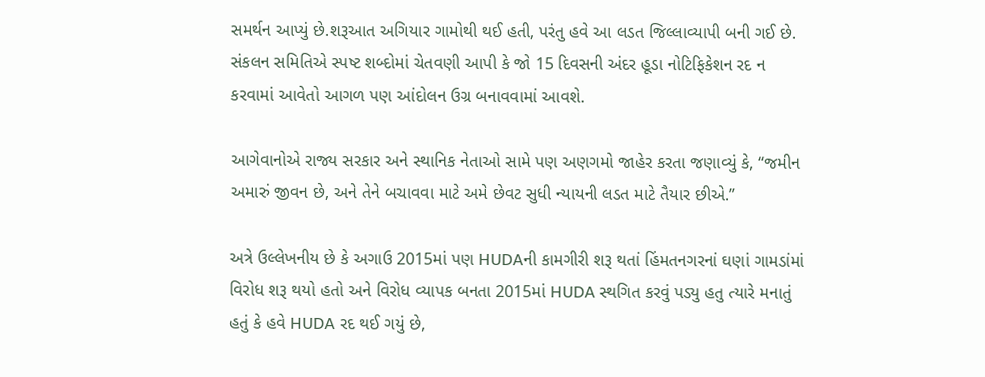સમર્થન આપ્યું છે.શરૂઆત અગિયાર ગામોથી થઈ હતી, પરંતુ હવે આ લડત જિલ્લાવ્યાપી બની ગઈ છે. સંકલન સમિતિએ સ્પષ્ટ શબ્દોમાં ચેતવણી આપી કે જો 15 દિવસની અંદર હૂડા નોટિફિકેશન રદ ન કરવામાં આવેતો આગળ પણ આંદોલન ઉગ્ર બનાવવામાં આવશે.

આગેવાનોએ રાજ્ય સરકાર અને સ્થાનિક નેતાઓ સામે પણ અણગમો જાહેર કરતા જણાવ્યું કે, “જમીન અમારું જીવન છે, અને તેને બચાવવા માટે અમે છેવટ સુધી ન્યાયની લડત માટે તૈયાર છીએ.”

અત્રે ઉલ્લેખનીય છે કે અગાઉ 2015માં પણ HUDAની કામગીરી શરૂ થતાં હિંમતનગરનાં ઘણાં ગામડાંમાં વિરોધ શરૂ થયો હતો અને વિરોધ વ્યાપક બનતા 2015માં HUDA સ્થગિત કરવું પડ્યુ હતુ ત્યારે મનાતું હતું કે હવે HUDA રદ થઈ ગયું છે,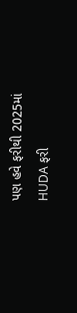પણ હવે ફરીથી 2025માં HUDA ફરી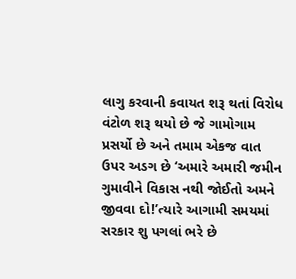લાગુ કરવાની કવાયત શરૂ થતાં વિરોધ વંટોળ શરૂ થયો છે જે ગામોગામ પ્રસર્યો છે અને તમામ એકજ વાત ઉપર અડગ છે ‘અમારે અમારી જમીન ગુમાવીને વિકાસ નથી જોઈતો અમને જીવવા દો!’ત્યારે આગામી સમયમાં સરકાર શુ પગલાં ભરે છે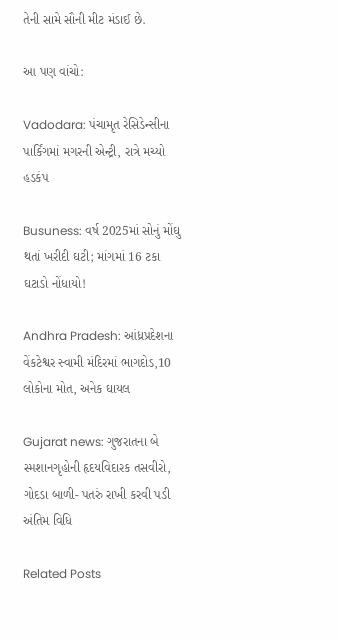તેની સામે સૌની મીટ મંડાઈ છે.

આ પણ વાંચો:

Vadodara: પંચામૃત રેસિડેન્સીના પાર્કિંગમાં મગરની એન્ટ્રી, રાત્રે મચ્યો હડકંપ

Busuness: વર્ષ 2025માં સોનું મોંઘુ થતાં ખરીદી ઘટી; માંગમાં 16 ટકા ઘટાડો નોંધાયો!

Andhra Pradesh: આંધ્રપ્રદેશના વેંકટેશ્વર સ્વામી મંદિરમાં ભાગદોડ,10 લોકોના મોત, અનેક ઘાયલ

Gujarat news: ગુજરાતના બે સ્મશાનગૃહોની હૃદયવિદારક તસવીરો, ગોદડા બાળી- પતરું રાખી કરવી પડી અંતિમ વિધિ

Related Posts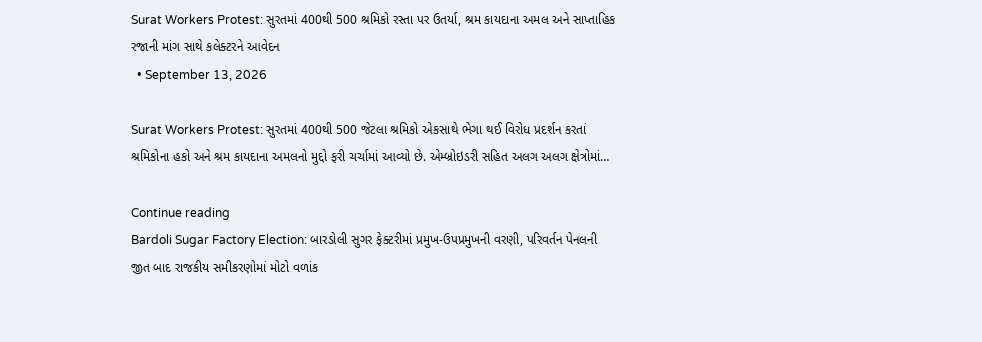Surat Workers Protest: સુરતમાં 400થી 500 શ્રમિકો રસ્તા પર ઉતર્યા, શ્રમ કાયદાના અમલ અને સાપ્તાહિક રજાની માંગ સાથે કલેક્ટરને આવેદન
  • September 13, 2026

Surat Workers Protest: સુરતમાં 400થી 500 જેટલા શ્રમિકો એકસાથે ભેગા થઈ વિરોધ પ્રદર્શન કરતાં શ્રમિકોના હકો અને શ્રમ કાયદાના અમલનો મુદ્દો ફરી ચર્ચામાં આવ્યો છે. એમ્બ્રોઇડરી સહિત અલગ અલગ ક્ષેત્રોમાં…

Continue reading
Bardoli Sugar Factory Election: બારડોલી સુગર ફેક્ટરીમાં પ્રમુખ-ઉપપ્રમુખની વરણી, પરિવર્તન પેનલની જીત બાદ રાજકીય સમીકરણોમાં મોટો વળાંક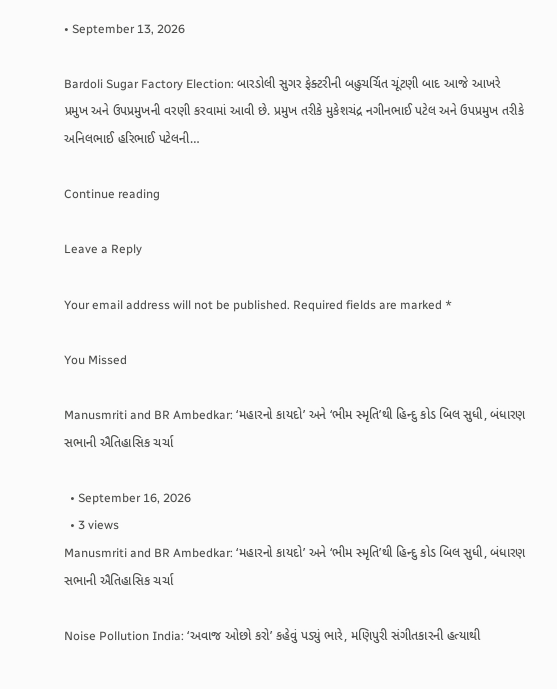• September 13, 2026

Bardoli Sugar Factory Election: બારડોલી સુગર ફેક્ટરીની બહુચર્ચિત ચૂંટણી બાદ આજે આખરે પ્રમુખ અને ઉપપ્રમુખની વરણી કરવામાં આવી છે. પ્રમુખ તરીકે મુકેશચંદ્ર નગીનભાઈ પટેલ અને ઉપપ્રમુખ તરીકે અનિલભાઈ હરિભાઈ પટેલની…

Continue reading

Leave a Reply

Your email address will not be published. Required fields are marked *

You Missed

Manusmriti and BR Ambedkar: ‘મહારનો કાયદો’ અને ‘ભીમ સ્મૃતિ’થી હિન્દુ કોડ બિલ સુધી, બંધારણ સભાની ઐતિહાસિક ચર્ચા

  • September 16, 2026
  • 3 views
Manusmriti and BR Ambedkar: ‘મહારનો કાયદો’ અને ‘ભીમ સ્મૃતિ’થી હિન્દુ કોડ બિલ સુધી, બંધારણ સભાની ઐતિહાસિક ચર્ચા

Noise Pollution India: ‘અવાજ ઓછો કરો’ કહેવું પડ્યું ભારે, મણિપુરી સંગીતકારની હત્યાથી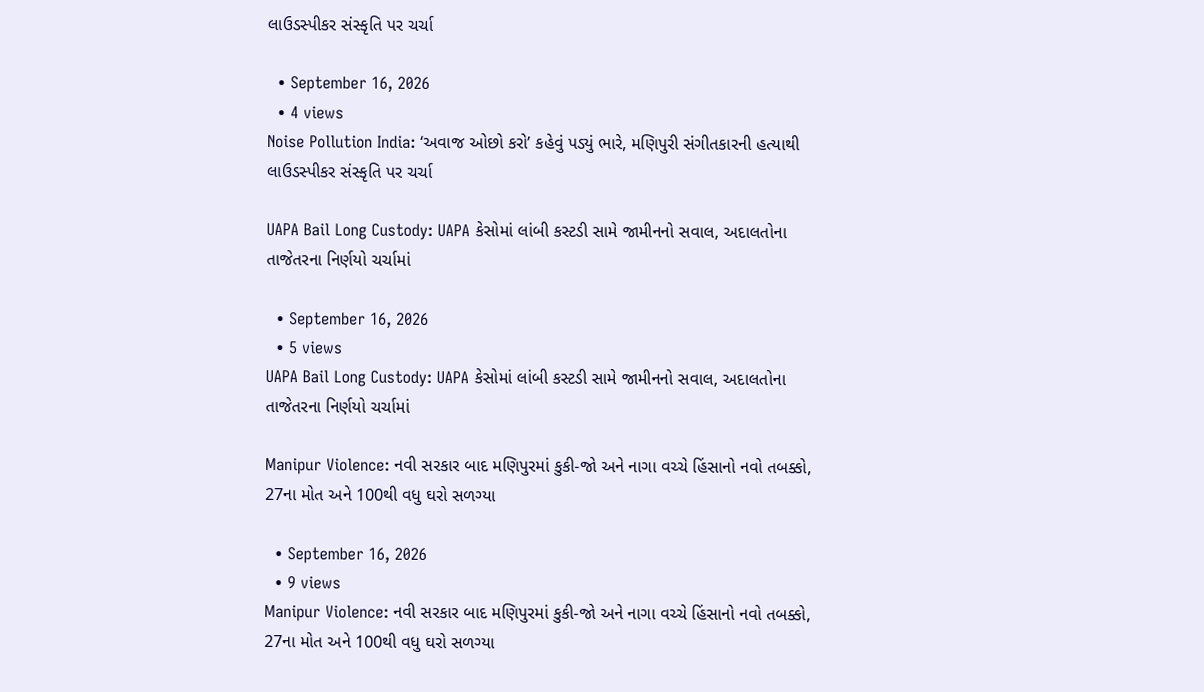લાઉડસ્પીકર સંસ્કૃતિ પર ચર્ચા

  • September 16, 2026
  • 4 views
Noise Pollution India: ‘અવાજ ઓછો કરો’ કહેવું પડ્યું ભારે, મણિપુરી સંગીતકારની હત્યાથી લાઉડસ્પીકર સંસ્કૃતિ પર ચર્ચા

UAPA Bail Long Custody: UAPA કેસોમાં લાંબી કસ્ટડી સામે જામીનનો સવાલ, અદાલતોના તાજેતરના નિર્ણયો ચર્ચામાં

  • September 16, 2026
  • 5 views
UAPA Bail Long Custody: UAPA કેસોમાં લાંબી કસ્ટડી સામે જામીનનો સવાલ, અદાલતોના તાજેતરના નિર્ણયો ચર્ચામાં

Manipur Violence: નવી સરકાર બાદ મણિપુરમાં કુકી-જો અને નાગા વચ્ચે હિંસાનો નવો તબક્કો, 27ના મોત અને 100થી વધુ ઘરો સળગ્યા

  • September 16, 2026
  • 9 views
Manipur Violence: નવી સરકાર બાદ મણિપુરમાં કુકી-જો અને નાગા વચ્ચે હિંસાનો નવો તબક્કો, 27ના મોત અને 100થી વધુ ઘરો સળગ્યા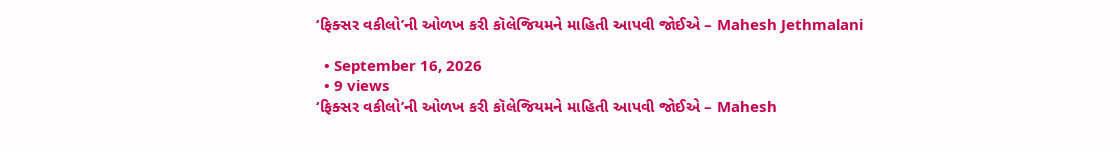‘ફિક્સર વકીલો’ની ઓળખ કરી કૉલેજિયમને માહિતી આપવી જોઈએ – Mahesh Jethmalani

  • September 16, 2026
  • 9 views
‘ફિક્સર વકીલો’ની ઓળખ કરી કૉલેજિયમને માહિતી આપવી જોઈએ – Mahesh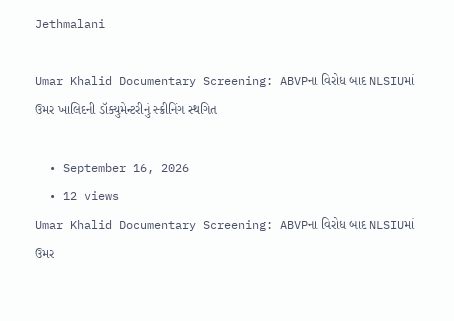Jethmalani

Umar Khalid Documentary Screening: ABVPના વિરોધ બાદ NLSIUમાં ઉમર ખાલિદની ડૉક્યુમેન્ટરીનું સ્ક્રીનિંગ સ્થગિત

  • September 16, 2026
  • 12 views
Umar Khalid Documentary Screening: ABVPના વિરોધ બાદ NLSIUમાં ઉમર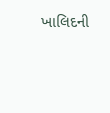ખાલિદની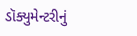ડૉક્યુમેન્ટરીનું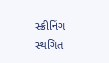સ્ક્રીનિંગ સ્થગિત